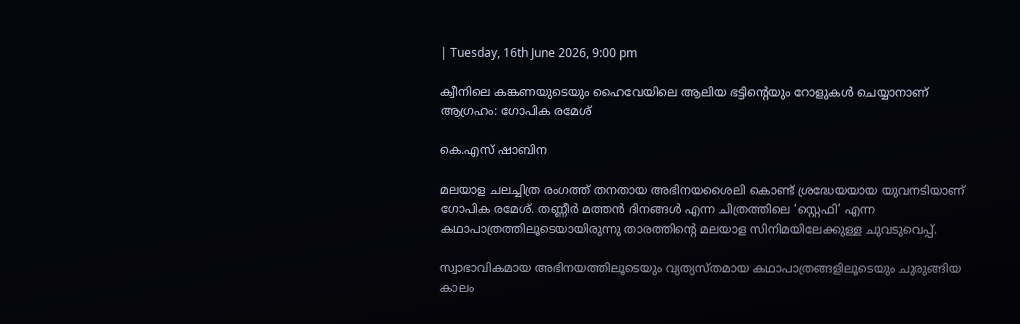| Tuesday, 16th June 2026, 9:00 pm

ക്വീനിലെ കങ്കണയുടെയും ഹൈവേയിലെ ആലിയ ഭട്ടിന്റെയും റോളുകൾ ചെയ്യാനാണ് ആഗ്രഹം: ഗോപിക രമേശ്

കെ.എസ് ഷാബിന

മലയാള ചലച്ചിത്ര രംഗത്ത് തനതായ അഭിനയശൈലി കൊണ്ട് ശ്രദ്ധേയയായ യുവനടിയാണ് ഗോപിക രമേശ്. തണ്ണീർ മത്തൻ ദിനങ്ങൾ എന്ന ചിത്രത്തിലെ ‘സ്റ്റെഫി’ എന്ന കഥാപാത്രത്തിലൂടെയായിരുന്നു താരത്തിന്റെ മലയാള സിനിമയിലേക്കുള്ള ചുവടുവെപ്പ്.

സ്വാഭാവികമായ അഭിനയത്തിലൂടെയും വ്യത്യസ്തമായ കഥാപാത്രങ്ങളിലൂടെയും ചുരുങ്ങിയ കാലം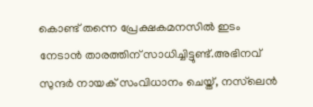കൊണ്ട് തന്നെ പ്രേക്ഷകമനസിൽ ഇടം നേടാൻ താരത്തിന് സാധിച്ചിട്ടുണ്ട്.അഭിനവ് സുന്ദർ നായക് സംവിധാനം ചെയ്ത്, നസ്‌ലെൻ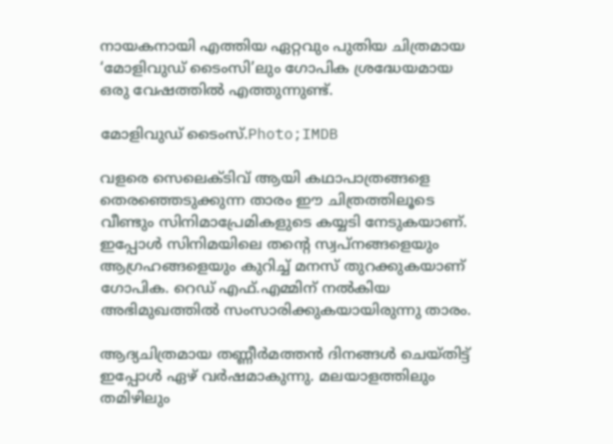നായകനായി എത്തിയ ഏറ്റവും പുതിയ ചിത്രമായ ‘മോളിവുഡ് ടൈംസി’ലും ഗോപിക ശ്രദ്ധേയമായ ഒരു വേഷത്തിൽ എത്തുന്നുണ്ട്.

മോളിവുഡ് ടൈംസ്.Photo;IMDB

വളരെ സെലെക്ടിവ് ആയി കഥാപാത്രങ്ങളെ തെരഞ്ഞെടുക്കുന്ന താരം ഈ ചിത്രത്തിലൂടെ വീണ്ടും സിനിമാപ്രേമികളുടെ കയ്യടി നേടുകയാണ്. ഇപ്പോൾ സിനിമയിലെ തന്റെ സ്വപ്നങ്ങളെയും ആഗ്രഹങ്ങളെയും കുറിച്ച് മനസ് തുറക്കുകയാണ് ഗോപിക. റെഡ് എഫ്.എമ്മിന് നൽകിയ അഭിമുഖത്തിൽ സംസാരിക്കുകയായിരുന്നു താരം.

ആദ്യചിത്രമായ തണ്ണീർമത്തൻ ദിനങ്ങൾ ചെയ്തിട്ട് ഇപ്പോൾ ഏഴ് വർഷമാകുന്നു. മലയാളത്തിലും തമിഴിലും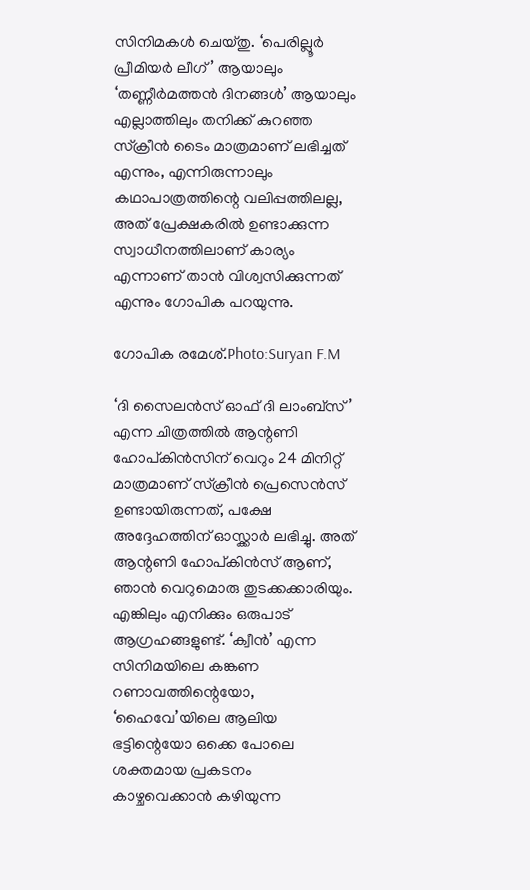സിനിമകൾ ചെയ്തു. ‘പെരില്ലൂർ പ്രീമിയർ ലീഗ്’ ആയാലും ‘തണ്ണീർമത്തൻ ദിനങ്ങൾ’ ആയാലും എല്ലാത്തിലും തനിക്ക് കുറഞ്ഞ സ്ക്രീൻ ടൈം മാത്രമാണ് ലഭിച്ചത് എന്നും, എന്നിരുന്നാലും കഥാപാത്രത്തിന്റെ വലിപ്പത്തിലല്ല, അത് പ്രേക്ഷകരിൽ ഉണ്ടാക്കുന്ന സ്വാധീനത്തിലാണ് കാര്യം എന്നാണ് താൻ വിശ്വസിക്കുന്നത് എന്നും ഗോപിക പറയുന്നു.

ഗോപിക രമേശ്.Photo:Suryan F.M

‘ദി സൈലൻസ് ഓഫ് ദി ലാംബ്സ്’ എന്ന ചിത്രത്തിൽ ആന്റണി ഹോപ്കിൻസിന് വെറും 24 മിനിറ്റ് മാത്രമാണ് സ്ക്രീൻ പ്രെസെൻസ് ഉണ്ടായിരുന്നത്, പക്ഷേ അദ്ദേഹത്തിന് ഓസ്ക്കാർ ലഭിച്ചു. അത് ആന്റണി ഹോപ്കിൻസ് ആണ്, ഞാൻ വെറുമൊരു തുടക്കക്കാരിയും. എങ്കിലും എനിക്കും ഒരുപാട് ആഗ്രഹങ്ങളുണ്ട്. ‘ക്വീൻ’ എന്ന സിനിമയിലെ കങ്കണ റണാവത്തിന്റെയോ, ‘ഹൈവേ’യിലെ ആലിയ ഭട്ടിന്റെയോ ഒക്കെ പോലെ ശക്തമായ പ്രകടനം കാഴ്ചവെക്കാൻ കഴിയുന്ന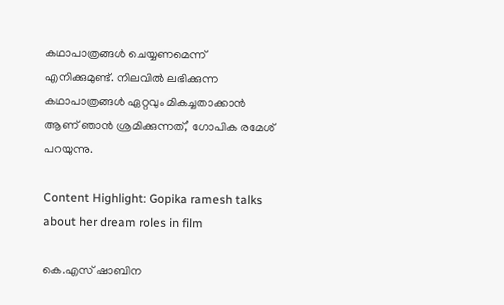കഥാപാത്രങ്ങൾ ചെയ്യണമെന്ന് എനിക്കുമുണ്ട്. നിലവിൽ ലഭിക്കുന്ന കഥാപാത്രങ്ങൾ ഏറ്റവും മികച്ചതാക്കാൻ ആണ് ഞാൻ ശ്രമിക്കുന്നത്,’ ഗോപിക രമേശ്‌ പറയുന്നു.

Content Highlight: Gopika ramesh talks about her dream roles in film

കെ.എസ് ഷാബിന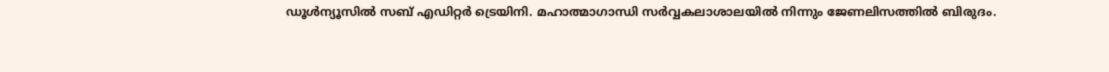ഡൂള്‍ന്യൂസില്‍ സബ് എഡിറ്റര്‍ ട്രെയിനി. മഹാത്മാഗാന്ധി സര്‍വ്വകലാശാലയില്‍ നിന്നും ജേണലിസത്തില്‍ ബിരുദം.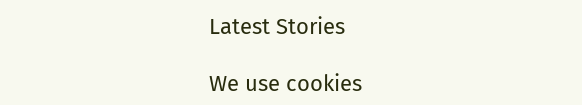Latest Stories

We use cookies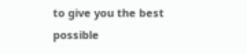to give you the best possible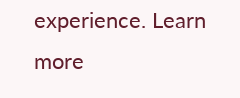experience. Learn more